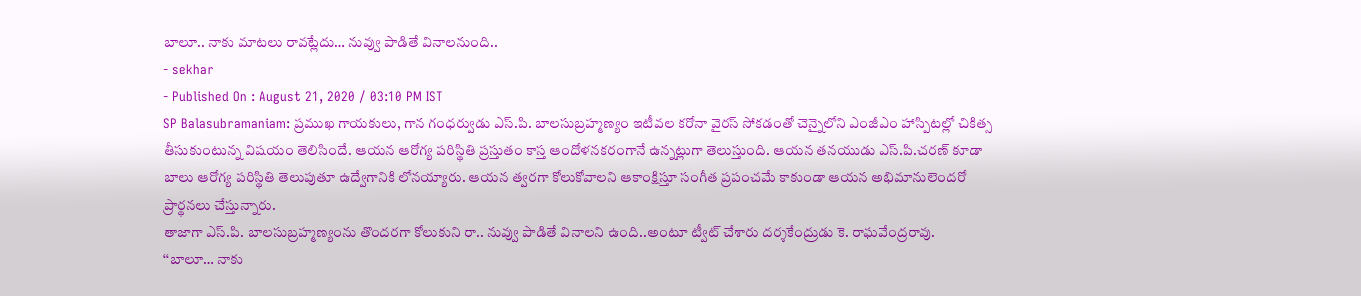బాలూ.. నాకు మాటలు రావట్లేదు… నువ్వు పాడితే వినాలనుంది..
- sekhar
- Published On : August 21, 2020 / 03:10 PM IST
SP Balasubramaniam: ప్రముఖ గాయకులు, గాన గంధర్వుడు ఎస్.పి. బాలసుబ్రహ్మణ్యం ఇటీవల కరోనా వైరస్ సోకడంతో చెన్నైలోని ఎంజీఎం హాస్పిటల్లో చికిత్స తీసుకుంటున్న విషయం తెలిసిందే. ఆయన ఆరోగ్య పరిస్థితి ప్రస్తుతం కాస్త ఆందోళనకరంగానే ఉన్నట్లుగా తెలుస్తుంది. ఆయన తనయుడు ఎస్.పి.చరణ్ కూడా బాలు ఆరోగ్య పరిస్థితి తెలుపుతూ ఉద్వేగానికి లోనయ్యారు. ఆయన త్వరగా కోలుకోవాలని ఆకాంక్షిస్తూ సంగీత ప్రపంచమే కాకుండా ఆయన అభిమానులెందరో ప్రార్థనలు చేస్తున్నారు.
తాజాగా ఎస్.పి. బాలసుబ్రహ్మణ్యంను తొందరగా కోలుకుని రా.. నువ్వు పాడితే వినాలని ఉంది..అంటూ ట్వీట్ చేశారు దర్శకేంద్రుడు కె. రాఘవేంద్రరావు.
‘‘బాలూ… నాకు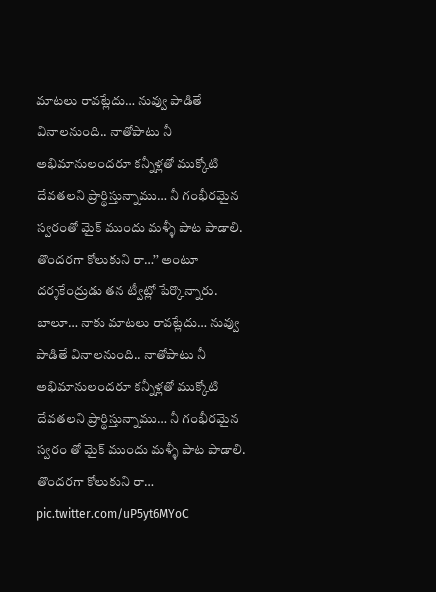మాటలు రావట్లేదు… నువ్వు పాడితే వినాలనుంది.. నాతోపాటు నీ అభిమానులందరూ కన్నీళ్లతో ముక్కోటి దేవతలని ప్రార్థిస్తున్నాము… నీ గంభీరమైన స్వరంతో మైక్ ముందు మళ్ళీ పాట పాడాలి. తొందరగా కోలుకుని రా…’’ అంటూ దర్శకేంద్రుడు తన ట్వీట్లో పేర్కొన్నారు.
బాలూ… నాకు మాటలు రావట్లేదు… నువ్వు పాడితే వినాలనుంది.. నాతోపాటు నీ అభిమానులందరూ కన్నీళ్లతో ముక్కోటి దేవతలని ప్రార్థిస్తున్నాము… నీ గంభీరమైన స్వరం తో మైక్ ముందు మళ్ళీ పాట పాడాలి. తొందరగా కోలుకుని రా… pic.twitter.com/uP5yt6MYoC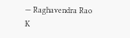— Raghavendra Rao K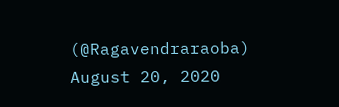(@Ragavendraraoba) August 20, 2020